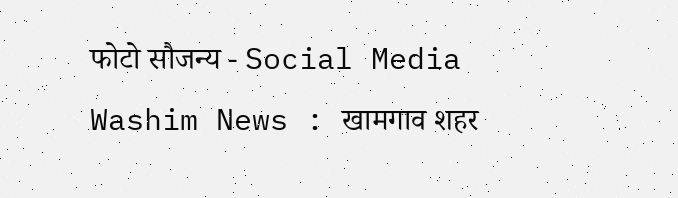फोटो सौजन्य - Social Media
Washim News : खामगाव शहर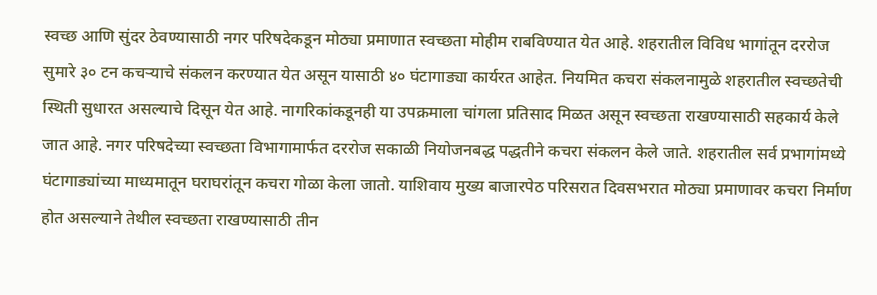स्वच्छ आणि सुंदर ठेवण्यासाठी नगर परिषदेकडून मोठ्या प्रमाणात स्वच्छता मोहीम राबविण्यात येत आहे. शहरातील विविध भागांतून दररोज सुमारे ३० टन कचऱ्याचे संकलन करण्यात येत असून यासाठी ४० घंटागाड्या कार्यरत आहेत. नियमित कचरा संकलनामुळे शहरातील स्वच्छतेची स्थिती सुधारत असल्याचे दिसून येत आहे. नागरिकांकडूनही या उपक्रमाला चांगला प्रतिसाद मिळत असून स्वच्छता राखण्यासाठी सहकार्य केले जात आहे. नगर परिषदेच्या स्वच्छता विभागामार्फत दररोज सकाळी नियोजनबद्ध पद्धतीने कचरा संकलन केले जाते. शहरातील सर्व प्रभागांमध्ये घंटागाड्यांच्या माध्यमातून घराघरांतून कचरा गोळा केला जातो. याशिवाय मुख्य बाजारपेठ परिसरात दिवसभरात मोठ्या प्रमाणावर कचरा निर्माण होत असल्याने तेथील स्वच्छता राखण्यासाठी तीन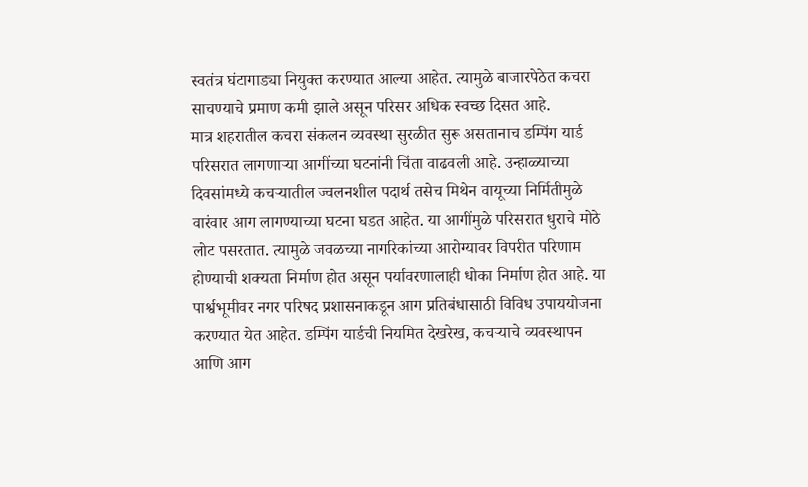स्वतंत्र घंटागाड्या नियुक्त करण्यात आल्या आहेत. त्यामुळे बाजारपेठेत कचरा साचण्याचे प्रमाण कमी झाले असून परिसर अधिक स्वच्छ दिसत आहे.
मात्र शहरातील कचरा संकलन व्यवस्था सुरळीत सुरू असतानाच डम्पिंग यार्ड परिसरात लागणाऱ्या आगींच्या घटनांनी चिंता वाढवली आहे. उन्हाळ्याच्या दिवसांमध्ये कचऱ्यातील ज्वलनशील पदार्थ तसेच मिथेन वायूच्या निर्मितीमुळे वारंवार आग लागण्याच्या घटना घडत आहेत. या आगींमुळे परिसरात धुराचे मोठे लोट पसरतात. त्यामुळे जवळच्या नागरिकांच्या आरोग्यावर विपरीत परिणाम होण्याची शक्यता निर्माण होत असून पर्यावरणालाही धोका निर्माण होत आहे. या पार्श्वभूमीवर नगर परिषद प्रशासनाकडून आग प्रतिबंधासाठी विविध उपाययोजना करण्यात येत आहेत. डम्पिंग यार्डची नियमित देखरेख, कचऱ्याचे व्यवस्थापन आणि आग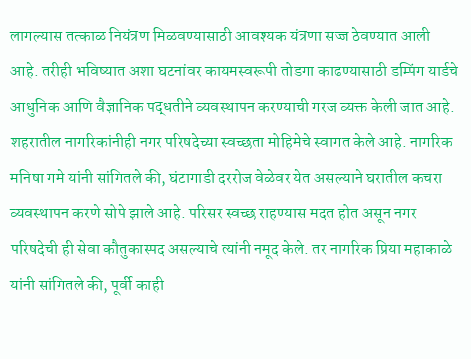लागल्यास तत्काळ नियंत्रण मिळवण्यासाठी आवश्यक यंत्रणा सज्ज ठेवण्यात आली आहे. तरीही भविष्यात अशा घटनांवर कायमस्वरूपी तोडगा काढण्यासाठी डम्पिंग यार्डचे आधुनिक आणि वैज्ञानिक पद्धतीने व्यवस्थापन करण्याची गरज व्यक्त केली जात आहे.
शहरातील नागरिकांनीही नगर परिषदेच्या स्वच्छता मोहिमेचे स्वागत केले आहे. नागरिक मनिषा गमे यांनी सांगितले की, घंटागाडी दररोज वेळेवर येत असल्याने घरातील कचरा व्यवस्थापन करणे सोपे झाले आहे. परिसर स्वच्छ राहण्यास मदत होत असून नगर परिषदेची ही सेवा कौतुकास्पद असल्याचे त्यांनी नमूद केले. तर नागरिक प्रिया महाकाळे यांनी सांगितले की, पूर्वी काही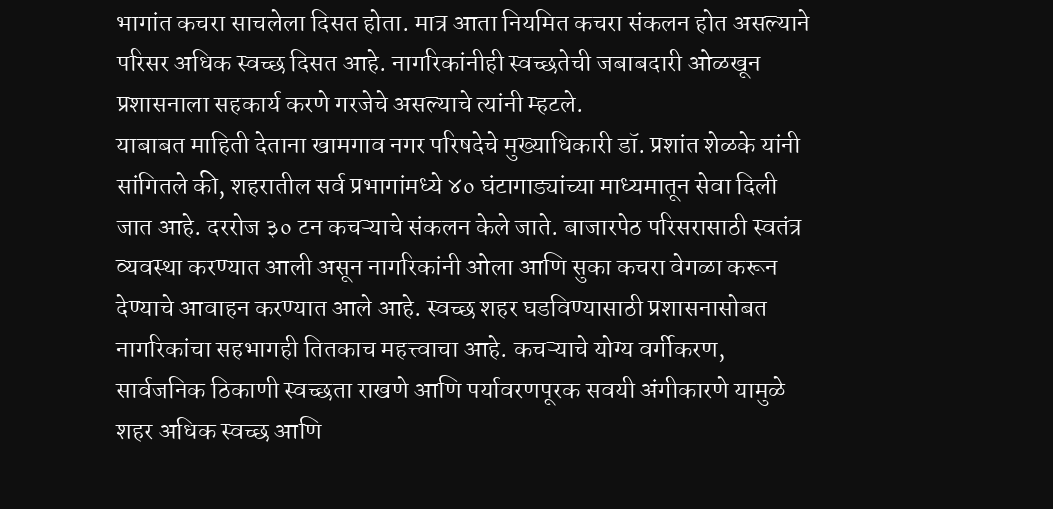भागांत कचरा साचलेला दिसत होता. मात्र आता नियमित कचरा संकलन होत असल्याने परिसर अधिक स्वच्छ दिसत आहे. नागरिकांनीही स्वच्छतेची जबाबदारी ओळखून प्रशासनाला सहकार्य करणे गरजेचे असल्याचे त्यांनी म्हटले.
याबाबत माहिती देताना खामगाव नगर परिषदेचे मुख्याधिकारी डॉ. प्रशांत शेळके यांनी सांगितले की, शहरातील सर्व प्रभागांमध्ये ४० घंटागाड्यांच्या माध्यमातून सेवा दिली जात आहे. दररोज ३० टन कचऱ्याचे संकलन केले जाते. बाजारपेठ परिसरासाठी स्वतंत्र व्यवस्था करण्यात आली असून नागरिकांनी ओला आणि सुका कचरा वेगळा करून देण्याचे आवाहन करण्यात आले आहे. स्वच्छ शहर घडविण्यासाठी प्रशासनासोबत नागरिकांचा सहभागही तितकाच महत्त्वाचा आहे. कचऱ्याचे योग्य वर्गीकरण, सार्वजनिक ठिकाणी स्वच्छता राखणे आणि पर्यावरणपूरक सवयी अंगीकारणे यामुळे शहर अधिक स्वच्छ आणि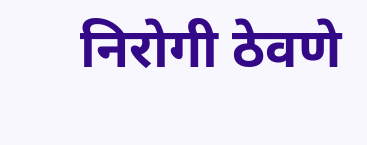निरोगी ठेवणे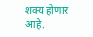शक्य होणार आहे.